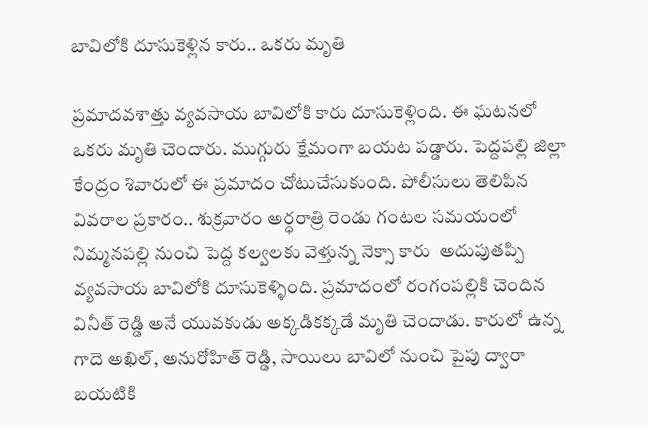బావిలోకి దూసుకెళ్లిన కారు.. ఒకరు మృతి

ప్రమాదవశాత్తు వ్యవసాయ బావిలోకి కారు దూసుకెళ్లింది. ఈ ఘటనలో ఒకరు మృతి చెందారు. ముగ్గురు క్షేమంగా బయట పడ్డారు. పెద్దపల్లి జిల్లా కేంద్రం శివారులో ఈ ప్రమాదం చోటుచేసుకుంది. పోలీసులు తెలిపిన వివరాల ప్రకారం.. శుక్ర‌వారం అర్ధరాత్రి రెండు గంటల సమయంలో నిమ్మనపల్లి నుంచి పెద్ద కల్వలకు వెళ్తున్న నెక్సా కారు  అదుపుతప్పి వ్యవసాయ బావిలోకి దూసుకెళ్ళింది. ప్రమాదంలో రంగంపల్లికి చెందిన వినీత్‌ రెడ్డి అనే యువకుడు అక్కడికక్కడే మృతి చెందాడు. కారులో ఉన్న గాదె అఖిల్‌, అనురోహిత్‌ రెడ్డి, సాయిలు బావిలో నుంచి పైపు ద్వారా బయటికి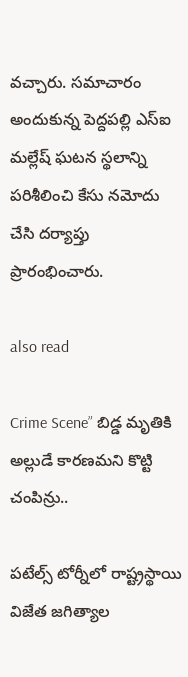వచ్చారు. సమాచారం అందుకున్న పెద్దపల్లి ఎస్‌ఐ మల్లేష్‌ ఘటన స్థలాన్ని పరిశీలించి కేసు నమోదు చేసి దర్యాప్తు ప్రారంభించారు.

also read

Crime Scene” బిడ్డ మృతికి అల్లుడే కార‌ణ‌మ‌ని కొట్టి చంపిన్రు..

ప‌టేల్స్ టోర్నీలో రాష్ట్ర‌స్థాయి విజేత జగిత్యాల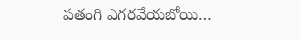ప‌తంగి ఎగ‌ర‌వేయ‌బోయి…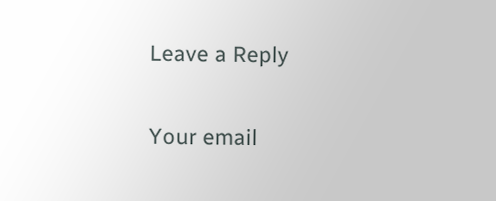Leave a Reply

Your email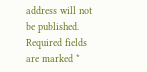address will not be published. Required fields are marked *